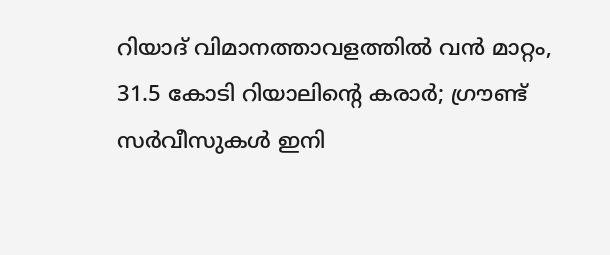റിയാദ് വിമാനത്താവളത്തിൽ വൻ മാറ്റം, 31.5 കോടി റിയാലിന്‍റെ കരാർ; ഗ്രൗണ്ട് സർവീസുകൾ ഇനി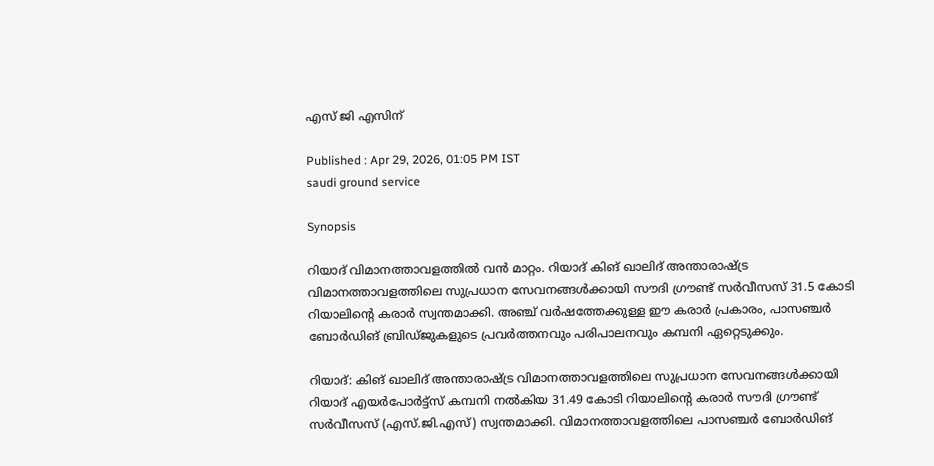എസ് ജി എസിന്

Published : Apr 29, 2026, 01:05 PM IST
saudi ground service

Synopsis

റിയാദ് വിമാനത്താവളത്തിൽ വൻ മാറ്റം. റിയാദ് കിങ് ഖാലിദ് അന്താരാഷ്ട്ര വിമാനത്താവളത്തിലെ സുപ്രധാന സേവനങ്ങൾക്കായി സൗദി ഗ്രൗണ്ട് സർവീസസ് 31.5 കോടി റിയാലിന്‍റെ കരാർ സ്വന്തമാക്കി. അഞ്ച് വർഷത്തേക്കുള്ള ഈ കരാർ പ്രകാരം, പാസഞ്ചർ ബോർഡിങ് ബ്രിഡ്ജുകളുടെ പ്രവർത്തനവും പരിപാലനവും കമ്പനി ഏറ്റെടുക്കും.

റിയാദ്: കിങ് ഖാലിദ് അന്താരാഷ്ട്ര വിമാനത്താവളത്തിലെ സുപ്രധാന സേവനങ്ങൾക്കായി റിയാദ് എയർപോർട്ട്സ് കമ്പനി നൽകിയ 31.49 കോടി റിയാലിന്‍റെ കരാർ സൗദി ഗ്രൗണ്ട് സർവീസസ് (എസ്.ജി.എസ്) സ്വന്തമാക്കി. വിമാനത്താവളത്തിലെ പാസഞ്ചർ ബോർഡിങ്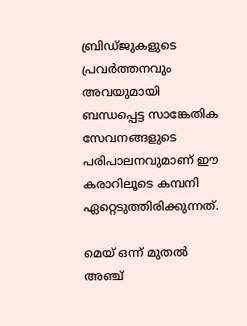ബ്രിഡ്ജുകളുടെ പ്രവർത്തനവും അവയുമായി ബന്ധപ്പെട്ട സാങ്കേതിക സേവനങ്ങളുടെ പരിപാലനവുമാണ് ഈ കരാറിലൂടെ കമ്പനി ഏറ്റെടുത്തിരിക്കുന്നത്.

മെയ് ഒന്ന് മുതൽ അഞ്ച്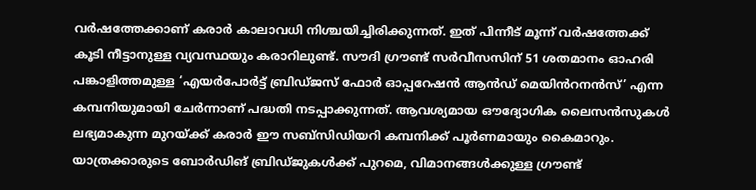വർഷത്തേക്കാണ് കരാർ കാലാവധി നിശ്ചയിച്ചിരിക്കുന്നത്. ഇത് പിന്നീട് മൂന്ന് വർഷത്തേക്ക് കൂടി നീട്ടാനുള്ള വ്യവസ്ഥയും കരാറിലുണ്ട്. സൗദി ഗ്രൗണ്ട് സർവീസസിന് 51 ശതമാനം ഓഹരി പങ്കാളിത്തമുള്ള ‘എയർപോർട്ട് ബ്രിഡ്ജസ് ഫോർ ഓപ്പറേഷൻ ആൻഡ് മെയിൻറനൻസ്’ എന്ന കമ്പനിയുമായി ചേർന്നാണ് പദ്ധതി നടപ്പാക്കുന്നത്. ആവശ്യമായ ഔദ്യോഗിക ലൈസൻസുകൾ ലഭ്യമാകുന്ന മുറയ്ക്ക് കരാർ ഈ സബ്സിഡിയറി കമ്പനിക്ക് പൂർണമായും കൈമാറും. യാത്രക്കാരുടെ ബോർഡിങ് ബ്രിഡ്ജുകൾക്ക് പുറമെ, വിമാനങ്ങൾക്കുള്ള ഗ്രൗണ്ട്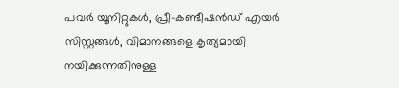പവർ യൂനിറ്റുകൾ, പ്രീ-കണ്ടീഷൻഡ് എയർ സിസ്റ്റങ്ങൾ, വിമാനങ്ങളെ കൃത്യമായി നയിക്കുന്നതിനുള്ള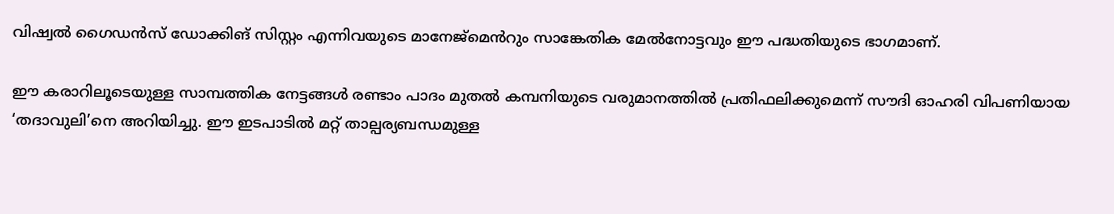വിഷ്വൽ ഗൈഡൻസ് ഡോക്കിങ് സിസ്റ്റം എന്നിവയുടെ മാനേജ്‌മെൻറും സാങ്കേതിക മേൽനോട്ടവും ഈ പദ്ധതിയുടെ ഭാഗമാണ്.

ഈ കരാറിലൂടെയുള്ള സാമ്പത്തിക നേട്ടങ്ങൾ രണ്ടാം പാദം മുതൽ കമ്പനിയുടെ വരുമാനത്തിൽ പ്രതിഫലിക്കുമെന്ന് സൗദി ഓഹരി വിപണിയായ ‘തദാവുലി’നെ അറിയിച്ചു. ഈ ഇടപാടിൽ മറ്റ് താല്പര്യബന്ധമുള്ള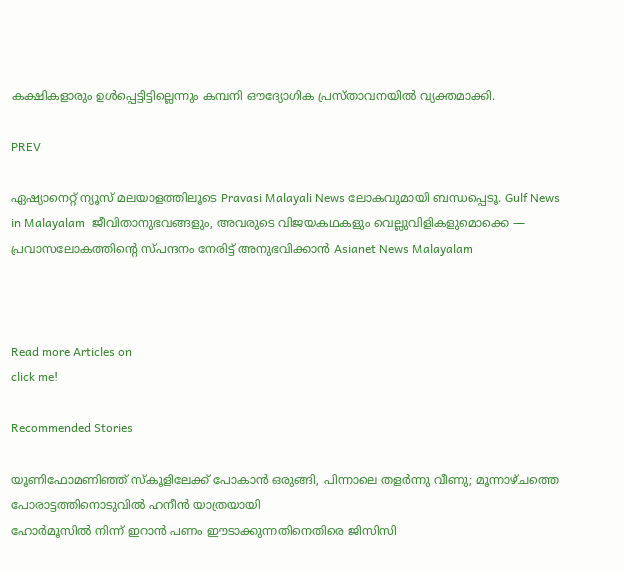കക്ഷികളാരും ഉൾപ്പെട്ടിട്ടില്ലെന്നും കമ്പനി ഔദ്യോഗിക പ്രസ്താവനയിൽ വ്യക്തമാക്കി.

PREV

ഏഷ്യാനെറ്റ് ന്യൂസ് മലയാളത്തിലൂടെ Pravasi Malayali News ലോകവുമായി ബന്ധപ്പെടൂ. Gulf News in Malayalam  ജീവിതാനുഭവങ്ങളും, അവരുടെ വിജയകഥകളും വെല്ലുവിളികളുമൊക്കെ — പ്രവാസലോകത്തിന്റെ സ്പന്ദനം നേരിട്ട് അനുഭവിക്കാൻ Asianet News Malayalam



Read more Articles on
click me!

Recommended Stories

യൂണിഫോമണിഞ്ഞ് സ്കൂളിലേക്ക് പോകാൻ ഒരുങ്ങി, പിന്നാലെ തളർന്നു വീണു; മൂന്നാഴ്ചത്തെ പോരാട്ടത്തിനൊടുവിൽ ഹനീൻ യാത്രയായി
ഹോര്‍മൂസിൽ നിന്ന് ഇറാൻ പണം ഈടാക്കുന്നതിനെതിരെ ജിസിസി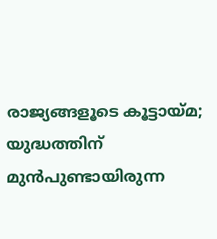രാജ്യങ്ങളൂടെ കൂട്ടായ്മ; യുദ്ധത്തിന് മുന്‍പുണ്ടായിരുന്ന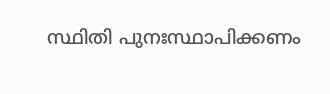സ്ഥിതി പുനഃസ്ഥാപിക്കണം